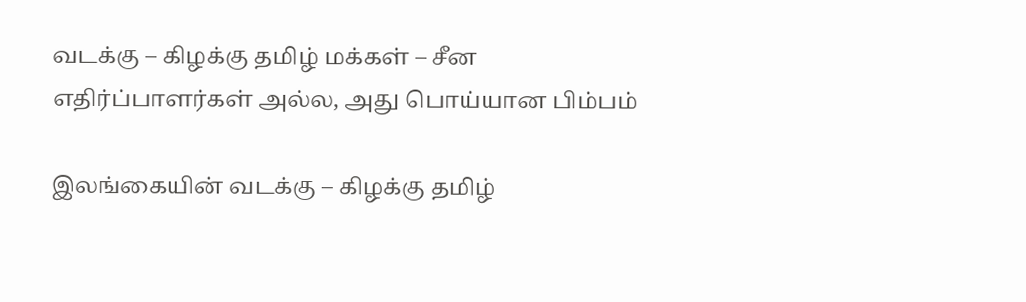வடக்கு – கிழக்கு தமிழ் மக்கள் – சீன எதிர்ப்பாளர்கள் அல்ல, அது பொய்யான பிம்பம்

இலங்கையின் வடக்கு – கிழக்கு தமிழ்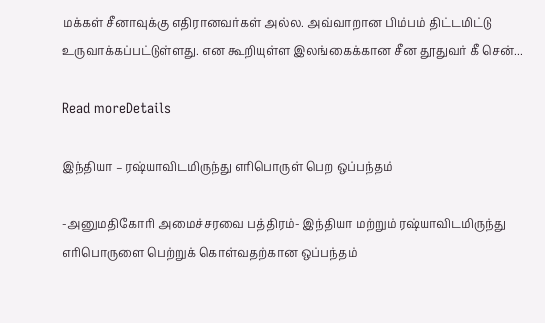மக்கள் சீனாவுக்கு எதிரானவர்கள் அல்ல. அவ்வாறான பிம்பம் திட்டமிட்டு உருவாக்கப்பட்டுள்ளது. என கூறியுள்ள இலங்கைக்கான சீன தூதுவர் கீ சென்...

Read moreDetails

இந்தியா – ரஷ்யாவிடமிருந்து எரிபொருள் பெற ஒப்பந்தம்

-அனுமதிகோரி அமைச்சரவை பத்திரம்- இந்தியா மற்றும் ரஷ்யாவிடமிருந்து எரிபொருளை பெற்றுக் கொள்வதற்கான ஒப்பந்தம்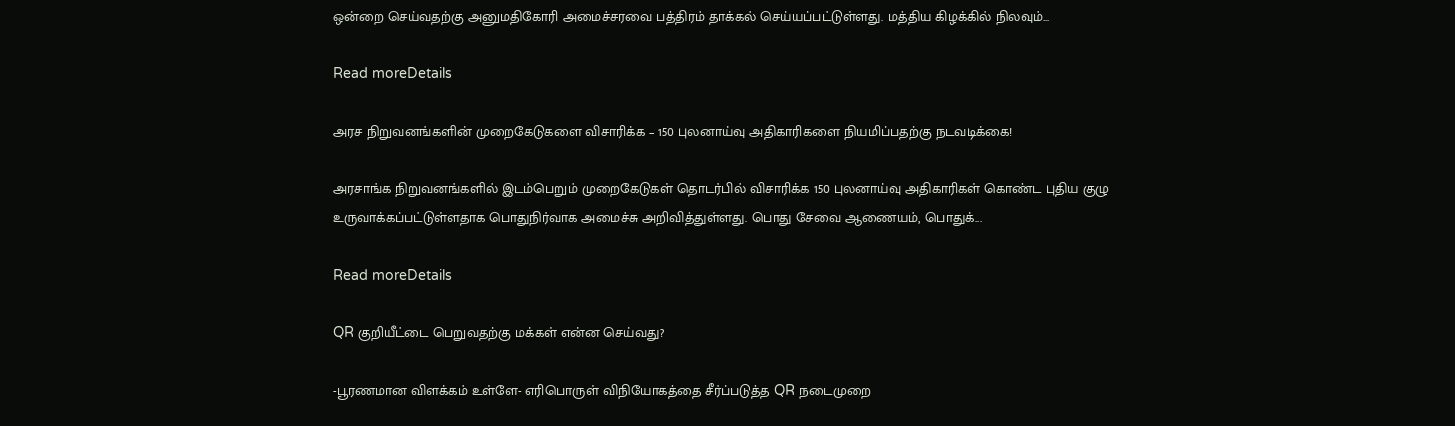ஒன்றை செய்வதற்கு அனுமதிகோரி அமைச்சரவை பத்திரம் தாக்கல் செய்யப்பட்டுள்ளது. மத்திய கிழக்கில் நிலவும்...

Read moreDetails

அரச நிறுவனங்களின் முறைகேடுகளை விசாரிக்க – 150 புலனாய்வு அதிகாரிகளை நியமிப்பதற்கு நடவடிக்கை!

அரசாங்க நிறுவனங்களில் இடம்பெறும் முறைகேடுகள் தொடர்பில் விசாரிக்க 150 புலனாய்வு அதிகாரிகள் கொண்ட புதிய குழு உருவாக்கப்பட்டுள்ளதாக பொதுநிர்வாக அமைச்சு அறிவித்துள்ளது. பொது சேவை ஆணையம், பொதுக்...

Read moreDetails

QR குறியீட்டை பெறுவதற்கு மக்கள் என்ன செய்வது?

-பூரணமான விளக்கம் உள்ளே- எரிபொருள் விநியோகத்தை சீர்ப்படுத்த QR நடைமுறை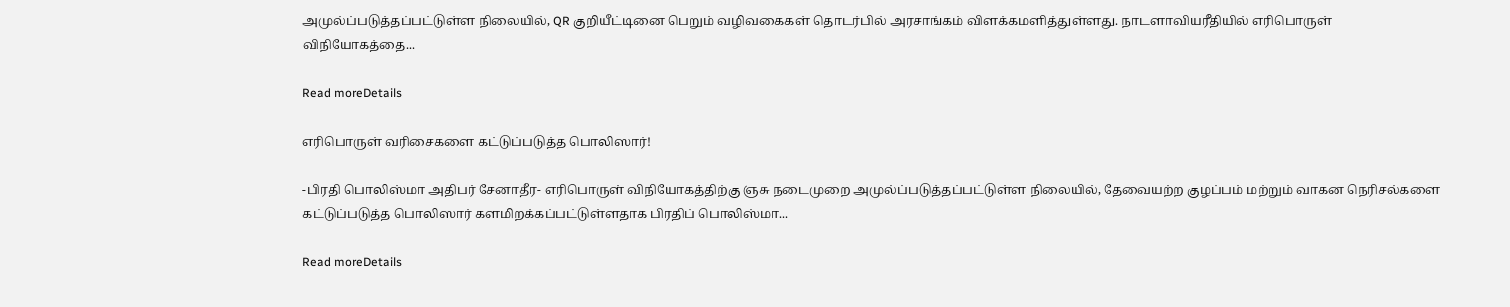அமுல்ப்படுத்தப்பட்டுள்ள நிலையில், QR குறியீட்டினை பெறும் வழிவகைகள் தொடர்பில் அரசாங்கம் விளக்கமளித்துள்ளது. நாடளாவியரீதியில் எரிபொருள் விநியோகத்தை...

Read moreDetails

எரிபொருள் வரிசைகளை கட்டுப்படுத்த பொலிஸார்!

-பிரதி பொலிஸ்மா அதிபர் சேனாதீர- எரிபொருள் விநியோகத்திற்கு ஞசு நடைமுறை அமுல்ப்படுத்தப்பட்டுள்ள நிலையில், தேவையற்ற குழப்பம் மற்றும் வாகன நெரிசல்களை கட்டுப்படுத்த பொலிஸார் களமிறக்கப்பட்டுள்ளதாக பிரதிப் பொலிஸ்மா...

Read moreDetails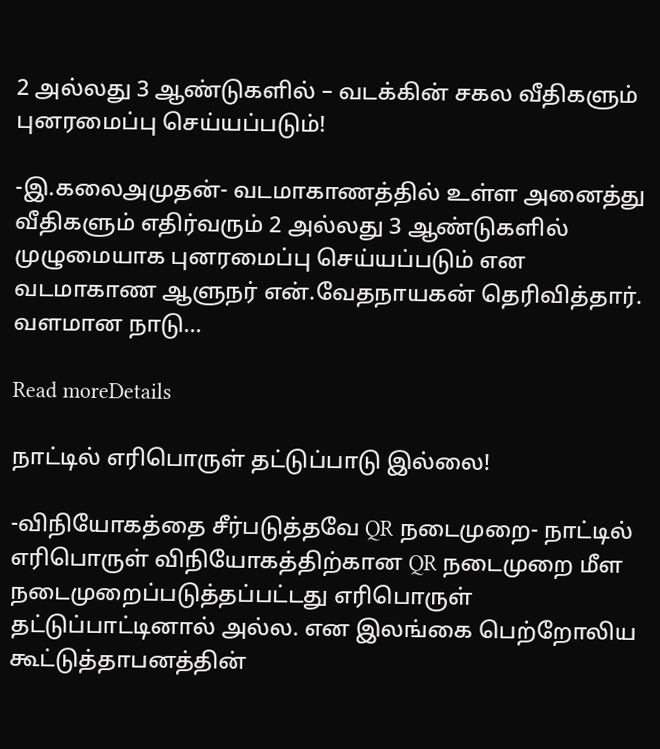2 அல்லது 3 ஆண்டுகளில் – வடக்கின் சகல வீதிகளும் புனரமைப்பு செய்யப்படும்!

-இ.கலைஅமுதன்- வடமாகாணத்தில் உள்ள அனைத்து வீதிகளும் எதிர்வரும் 2 அல்லது 3 ஆண்டுகளில் முழுமையாக புனரமைப்பு செய்யப்படும் என வடமாகாண ஆளுநர் என்.வேதநாயகன் தெரிவித்தார். வளமான நாடு...

Read moreDetails

நாட்டில் எரிபொருள் தட்டுப்பாடு இல்லை!

-விநியோகத்தை சீர்படுத்தவே QR நடைமுறை- நாட்டில் எரிபொருள் விநியோகத்திற்கான QR நடைமுறை மீள நடைமுறைப்படுத்தப்பட்டது எரிபொருள் தட்டுப்பாட்டினால் அல்ல. என இலங்கை பெற்றோலிய கூட்டுத்தாபனத்தின்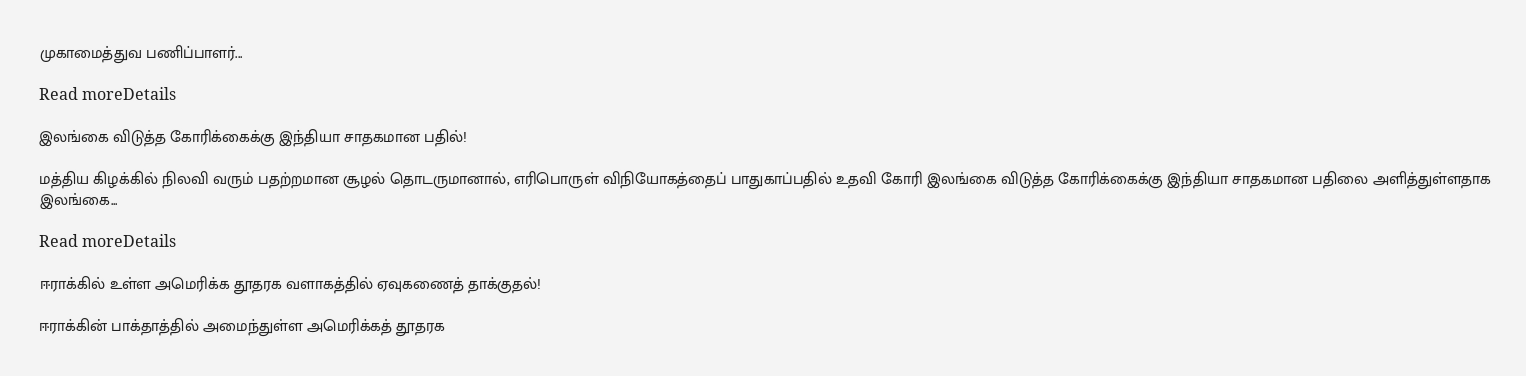முகாமைத்துவ பணிப்பாளர்...

Read moreDetails

இலங்கை விடுத்த கோரிக்கைக்கு இந்தியா சாதகமான பதில்!

மத்திய கிழக்கில் நிலவி வரும் பதற்றமான சூழல் தொடருமானால், எரிபொருள் விநியோகத்தைப் பாதுகாப்பதில் உதவி கோரி இலங்கை விடுத்த கோரிக்கைக்கு இந்தியா சாதகமான பதிலை அளித்துள்ளதாக இலங்கை...

Read moreDetails

ஈராக்கில் உள்ள அமெரிக்க தூதரக வளாகத்தில் ஏவுகணைத் தாக்குதல்!

ஈராக்கின் பாக்தாத்தில் அமைந்துள்ள அமெரிக்கத் தூதரக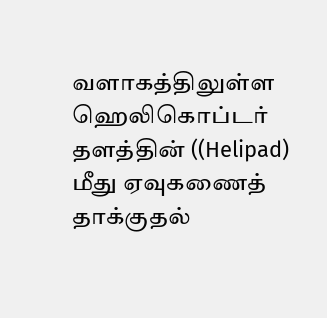வளாகத்திலுள்ள ஹெலிகொப்டர் தளத்தின் ((Helipad) மீது ஏவுகணைத் தாக்குதல்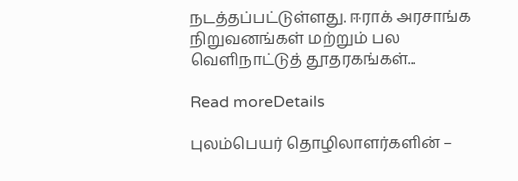நடத்தப்பட்டுள்ளது. ஈராக் அரசாங்க நிறுவனங்கள் மற்றும் பல வெளிநாட்டுத் தூதரகங்கள்...

Read moreDetails

புலம்பெயர் தொழிலாளர்களின் –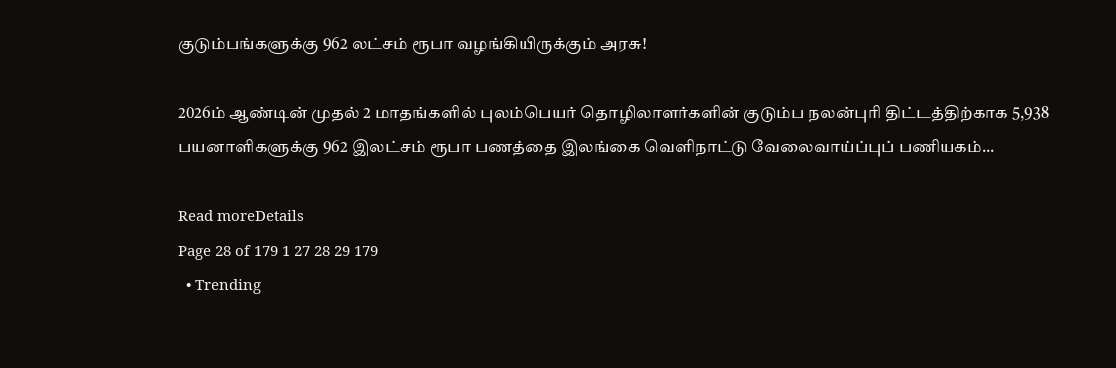குடும்பங்களுக்கு 962 லட்சம் ரூபா வழங்கியிருக்கும் அரசு!

2026ம் ஆண்டின் முதல் 2 மாதங்களில் புலம்பெயர் தொழிலாளர்களின் குடும்ப நலன்புரி திட்டத்திற்காக 5,938 பயனாளிகளுக்கு 962 இலட்சம் ரூபா பணத்தை இலங்கை வெளிநாட்டு வேலைவாய்ப்புப் பணியகம்...

Read moreDetails
Page 28 of 179 1 27 28 29 179
  • Trending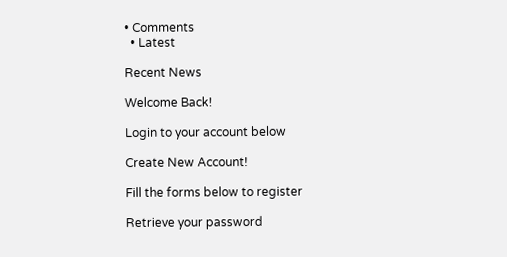• Comments
  • Latest

Recent News

Welcome Back!

Login to your account below

Create New Account!

Fill the forms below to register

Retrieve your password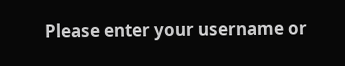Please enter your username or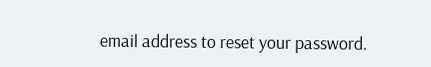email address to reset your password.